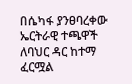በሴካፋ ያንፀባረቀው ኤርትራዊ ተጫዋች ለባህር ዳር ከተማ ፈርሟል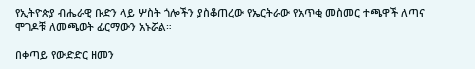የኢትዮጵያ ብሔራዊ ቡድን ላይ ሦስት ጎሎችን ያስቆጠረው የኤርትራው የአጥቂ መስመር ተጫዋች ለጣና ሞገዶቹ ለመጫወት ፊርማውን አኑሯል።

በቀጣይ የውድድር ዘመን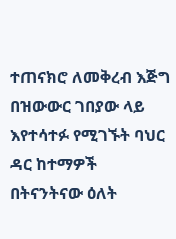ተጠናክሮ ለመቅረብ እጅግ በዝውውር ገበያው ላይ እየተሳተፉ የሚገኙት ባህር ዳር ከተማዎች በትናንትናው ዕለት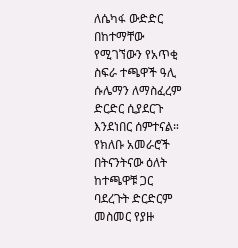ለሴካፋ ውድድር በከተማቸው የሚገኘውን የአጥቂ ስፍራ ተጫዋች ዓሊ ሱሌማን ለማስፈረም ድርድር ሲያደርጉ እንደነበር ሰምተናል። የክለቡ አመራሮች በትናንትናው ዕለት ከተጫዋቹ ጋር ባደረጉት ድርድርም መስመር የያዙ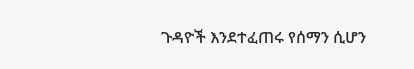ጉዳዮች እንደተፈጠሩ የሰማን ሲሆን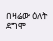በዛሬው ዕለት ደግሞ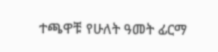ተጫዋቹ የሁለት ዓመት ፊርማ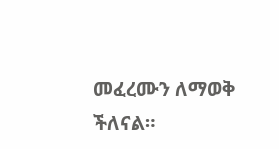መፈረሙን ለማወቅ ችለናል።